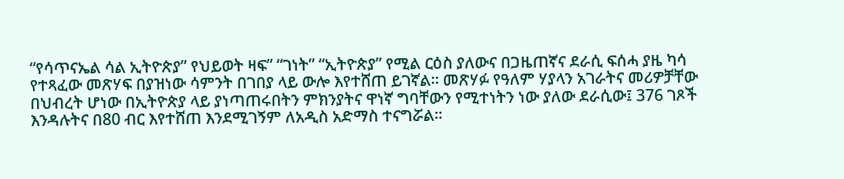“የሳጥናኤል ሳል ኢትዮጵያ” የህይወት ዛፍ” “ገነት” “ኢትዮጵያ” የሚል ርዕስ ያለውና በጋዜጠኛና ደራሲ ፍሰሓ ያዜ ካሳ የተጻፈው መጽሃፍ በያዝነው ሳምንት በገበያ ላይ ውሎ እየተሸጠ ይገኛል፡፡ መጽሃፉ የዓለም ሃያላን አገራትና መሪዎቻቸው በህብረት ሆነው በኢትዮጵያ ላይ ያነጣጠሩበትን ምክንያትና ዋነኛ ግባቸውን የሚተነትን ነው ያለው ደራሲው፤ 376 ገጾች እንዳሉትና በ80 ብር እየተሸጠ እንደሚገኝም ለአዲስ አድማስ ተናግሯል፡፡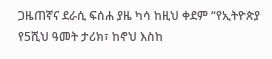ጋዜጠኛና ደራሲ ፍሰሐ ያዜ ካሳ ከዚህ ቀደም “የኢትዮጵያ የ5ሺህ ዓመት ታሪክ፣ ከኖህ እስከ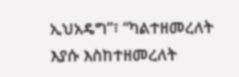ኢህአዴግ”፣ “ካልተዘመረለት እያሱ እስከተዘመረለት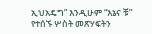ኢህአዴግ” እንዲሁም “እኔና ቹ” የተሰኙ ሦስት መጽሃፍትን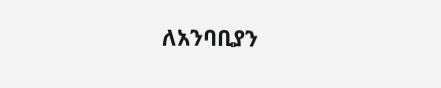ለአንባቢያን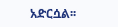አድርሷል፡፡